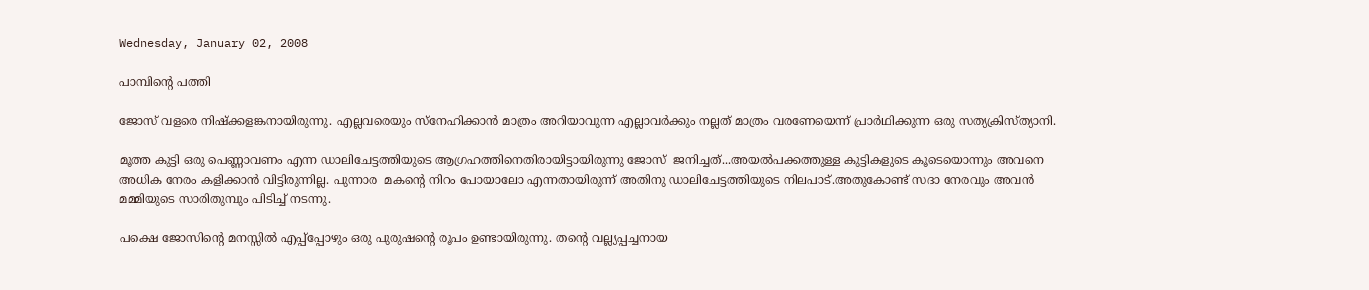Wednesday, January 02, 2008

പാമ്പിന്റെ പത്തി

ജോസ് വളരെ നിഷ്ക്കളങ്കനായിരുന്നു. എല്ലവരെയും സ്നേഹിക്കാന്‍ മാത്രം അറിയാവുന്ന എല്ലാവര്‍ക്കും നല്ലത് മാത്രം വരണേയെന്ന് പ്രാര്‍ഥിക്കുന്ന ഒരു സത്യക്രിസ്ത്യാനി.

മൂത്ത കുട്ടി ഒരു പെണ്ണാവണം എന്ന ഡാലിചേട്ടത്തിയുടെ ആഗ്രഹത്തിനെതിരായിട്ടായിരുന്നു ജോസ്  ജനിച്ചത്...അയല്‍പക്കത്തുള്ള കുട്ടികളുടെ കൂടെയൊന്നും അവനെ അധിക നേരം കളിക്കാന്‍ വിട്ടിരുന്നില്ല. പുന്നാര  മകന്റെ നിറം പോയാലോ എന്നതായിരുന്ന് അതിനു ഡാലിചേട്ടത്തിയുടെ നിലപാട്.അതുകോണ്ട് സദാ നേരവും അവന്‍  മമ്മിയുടെ സാരിതുമ്പും പിടിച്ച് നടന്നു.

പക്ഷെ ജോസിന്റെ മനസ്സില്‍ എപ്പ്പ്പോഴും ഒരു പുരുഷന്റെ രൂപം ഉണ്ടായിരുന്നു. തന്റെ വല്ല്യപ്പച്ചനായ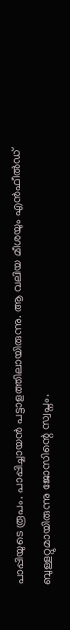പാപ്പിയുടെ രൂപം. പാപ്പിച്ചായന്‍ പട്ടാളത്തിലായിരുന്നു. ആ വലിയ മീശയും എന്‍ഫീല്‍ഡ് ബുള്ളറ്റുമായിരുന്നു ജോസിന്റെ സ്വപ്നം.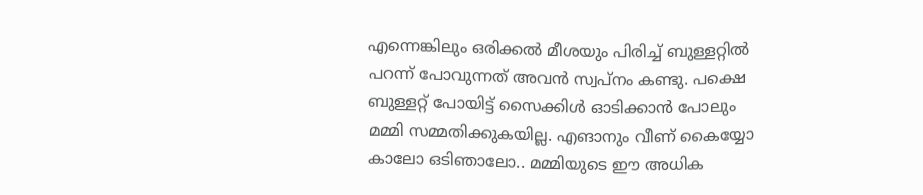എന്നെങ്കിലും ഒരിക്കല്‍ മീശയും പിരിച്ച് ബുള്ളറ്റില്‍ പറന്ന് പോവുന്നത് അവന്‍ സ്വപ്നം കണ്ടു. പക്ഷെ ബുള്ളറ്റ് പോയിട്ട് സൈക്കിള്‍ ഓടിക്കാന്‍ പോലും മമ്മി സമ്മതിക്കുകയില്ല. എങാനും വീണ് കൈയ്യോ കാലോ ഒടിഞാലോ.. മമ്മിയുടെ ഈ അധിക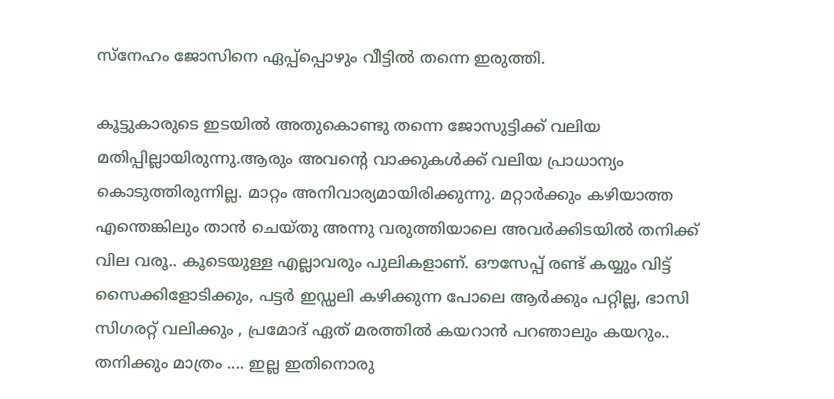സ്നേഹം ജോസിനെ ഏപ്പ്പ്പൊഴും വീട്ടില്‍ തന്നെ ഇരുത്തി.

കൂട്ടുകാരുടെ ഇടയില്‍ അതുകൊണ്ടു തന്നെ ജോസുട്ടിക്ക് വലിയ മതിപ്പില്ലായിരുന്നു.ആരും അവന്റെ വാക്കുകള്‍ക്ക് വലിയ പ്രാധാന്യം കൊടുത്തിരുന്നില്ല. മാറ്റം അനിവാര്യമായിരിക്കുന്നു. മറ്റാര്‍ക്കും കഴിയാത്ത എന്തെങ്കിലും താന്‍ ചെയ്തു അന്നു വരുത്തിയാലെ അവര്‍ക്കിടയില്‍ തനിക്ക് വില വരൂ.. കൂടെയുള്ള എല്ലാവരും പുലികളാണ്. ഔസേപ്പ് രണ്ട് കയ്യും വിട്ട് സൈക്കിളോടിക്കും, പട്ടര്‍ ഇഡ്ഡലി കഴിക്കുന്ന പോലെ ആര്‍ക്കും പറ്റില്ല, ഭാസി സിഗരറ്റ് വലിക്കും , പ്രമോദ് ഏത് മരത്തില്‍ കയറാന്‍ പറഞാലും കയറും.. തനിക്കും മാത്രം .... ഇല്ല ഇതിനൊരു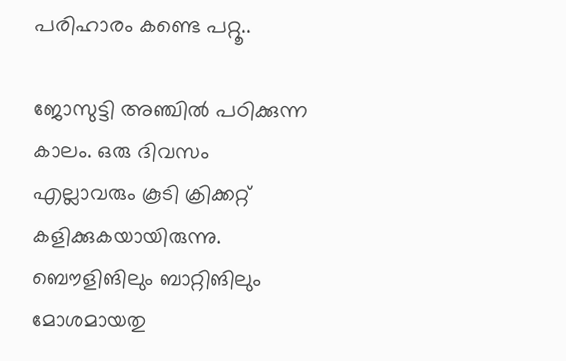പരിഹാരം കണ്ടെ പറ്റൂ..

ജോസുട്ടി അഞ്ചില്‍ പഠിക്കുന്ന കാലം. ഒരു ദിവസം എല്ലാവരും കൂടി ക്രിക്കറ്റ് കളിക്കുകയായിരുന്നു. ബൌളിങിലും ബാറ്റിങിലും മോശമായതു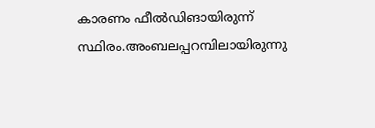കാരണം ഫീല്‍ഡിങായിരുന്ന് സ്ഥിരം.അംബലപ്പറമ്പിലായിരുന്നു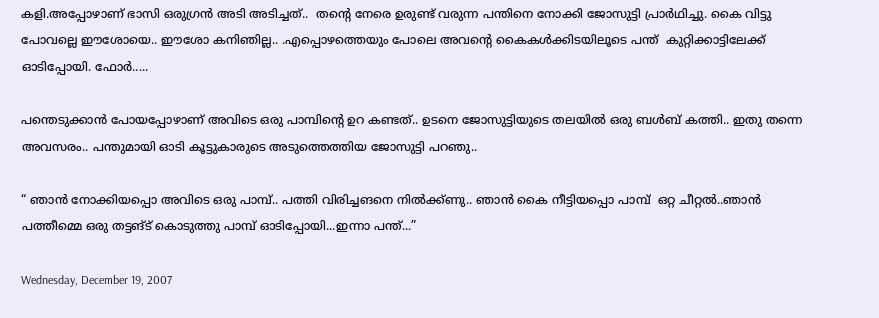കളി.അപ്പോഴാണ് ഭാസി ഒരുഗ്രന്‍ അടി അടിച്ചത്..  തന്റെ നേരെ ഉരുണ്ട് വരുന്ന പന്തിനെ നോക്കി ജോസുട്ടി പ്രാര്‍ഥിച്ചു. കൈ വിട്ടു പോവല്ലെ ഈശോയെ.. ഈശോ കനിഞില്ല.. .എപ്പൊഴത്തെയും പോലെ അവന്റെ കൈകള്‍ക്കിടയിലൂടെ പന്ത്  കുറ്റിക്കാട്ടിലേക്ക് ഓടിപ്പോയി. ഫോര്‍.....

പന്തെടുക്കാന്‍ പോയപ്പോഴാണ് അവിടെ ഒരു പാമ്പിന്റെ ഉറ കണ്ടത്.. ഉടനെ ജോസുട്ടിയുടെ തലയില്‍ ഒരു ബള്‍ബ് കത്തി.. ഇതു തന്നെ അവസരം.. പന്തുമായി ഓടി കൂട്ടുകാരുടെ അടുത്തെത്തിയ ജോസുട്ടി പറഞു..

“ ഞാന്‍ നോക്കിയപ്പൊ അവിടെ ഒരു പാമ്പ്.. പത്തി വിരിച്ചങനെ നില്‍ക്ക്ണു.. ഞാന്‍ കൈ നീട്ടിയപ്പൊ പാമ്പ്  ഒറ്റ ചീറ്റല്‍..ഞാന്‍ പത്തീമ്മെ ഒരു തട്ടങ്ട് കൊടുത്തു പാമ്പ് ഓടിപ്പോയി...ഇന്നാ പന്ത്...”

Wednesday, December 19, 2007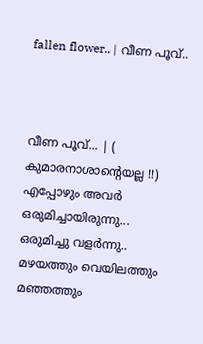fallen flower.. | വീണ പൂവ്..



വീണ പൂവ്... | ( കുമാരനാശാന്റെയല്ല !!)
എപ്പോഴും അവര്‍ ഒരുമിച്ചായിരുന്നു...
ഒരുമിച്ചു വളര്‍ന്നു..
മഴയത്തും വെയിലത്തും മഞ്ഞത്തും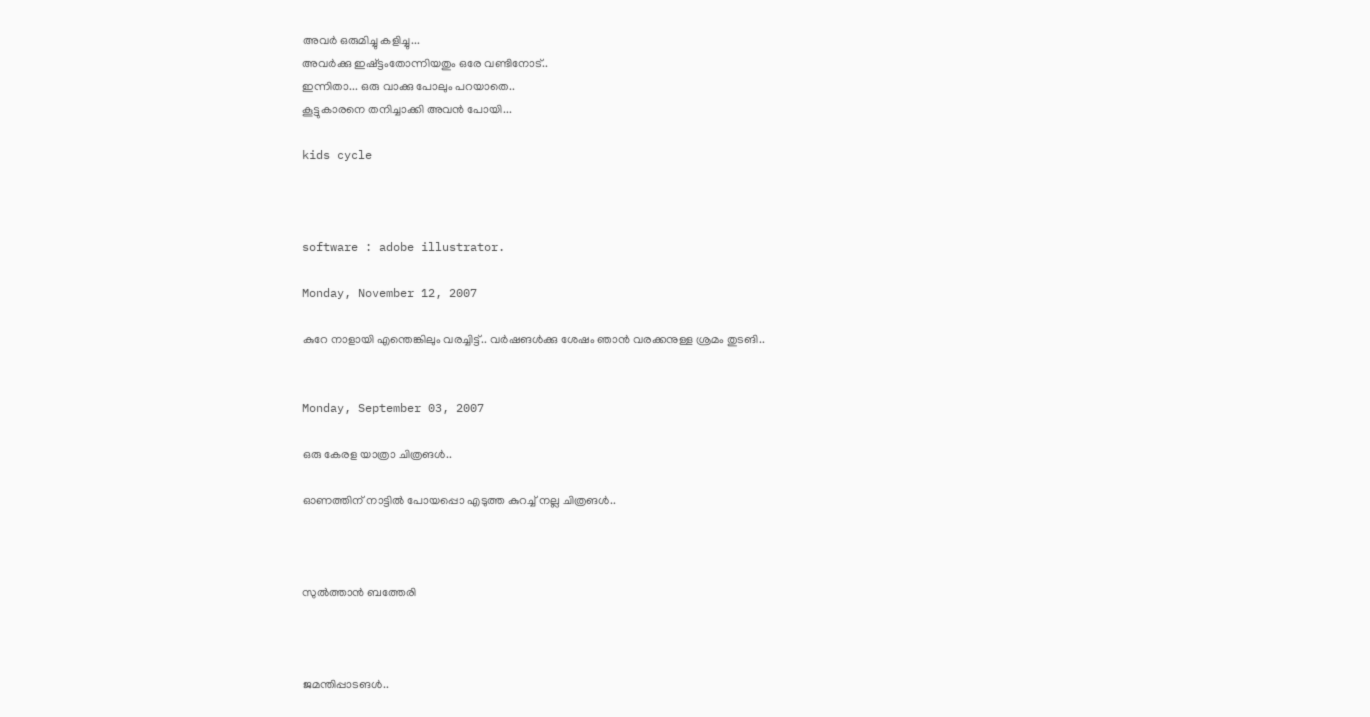അവര്‍ ഒരുമിച്ചു കളിച്ചു...
അവര്‍ക്കു ഇഷ്ട്ടംതോന്നിയതും ഒരേ വണ്ടിനോട്..
ഇന്നിതാ... ഒരു വാക്കു പോലും പറയാതെ..
കൂട്ടുകാരനെ തനിച്ചാക്കി അവന്‍ പോയി...

kids cycle



software : adobe illustrator.

Monday, November 12, 2007

കുറേ നാളായി എന്തെങ്കിലും വരച്ചിട്ട്.. വര്‍ഷങള്‍ക്കു ശേഷം ഞാന്‍ വരക്കനുള്ള ശ്രമം തുടങി..


Monday, September 03, 2007

ഒരു കേരള യാത്രാ ചിത്രങള്‍..

ഓണത്തിന് നാട്ടില്‍ പോയപ്പൊ എടുത്ത കുറച്ച് നല്ല ചിത്രങള്‍..



സുല്‍ത്താന്‍ ബത്തേരി



ജമന്തിപ്പാടങള്‍..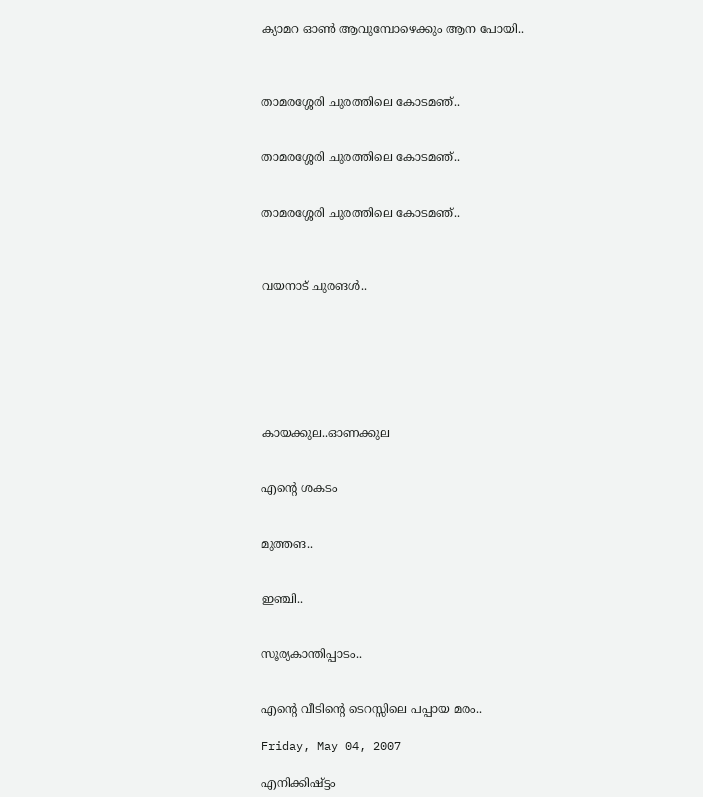ക്യാമറ ഓണ്‍ ആവുമ്പോഴെക്കും ആന പോയി..



താമരശ്ശേരി ചുരത്തിലെ കോടമഞ്..


താമരശ്ശേരി ചുരത്തിലെ കോടമഞ്..


താമരശ്ശേരി ചുരത്തിലെ കോടമഞ്..



വയനാട് ചുരങള്‍..







കായക്കുല..ഓണക്കുല


എന്റെ ശകടം


മുത്തങ..


ഇഞ്ചി..


സൂര്യകാന്തിപ്പാടം..


എന്റെ വീടിന്റെ ടെറസ്സിലെ പപ്പായ മരം..

Friday, May 04, 2007

എനിക്കിഷ്ട്ടം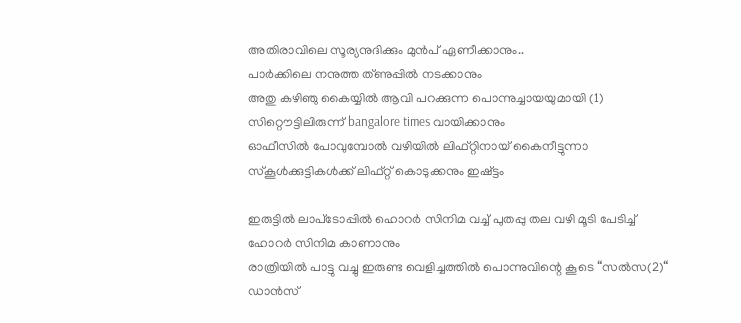അതിരാവിലെ സൂര്യനുദിക്കും മുന്‍പ് ഏണീക്കാനും..
പാര്‍ക്കിലെ നനുത്ത ത്ണുപ്പില്‍ നടക്കാനും
അതു കഴിഞു കൈയ്യില്‍ ആവി പറക്കുന്ന പൊന്നുച്ചായയുമായി (1)
സിറ്റൌട്ടിലിരുന്ന് bangalore times വായിക്കാനും
ഓഫീ‍സില്‍ പോവുമ്പോല്‍ വഴിയില്‍ ലിഫ്റ്റിനായ് കൈനീട്ടുന്നാ സ്കൂള്‍ക്കുട്ടികള്‍ക്ക് ലിഫ്റ്റ് കൊടുക്കനും ഇഷ്ട്ടം

ഇരുട്ടില്‍ ലാപ്‌ടോപ്പില്‍ ഹൊറര്‍ സിനിമ വച്ച് പുതപ്പു തല വഴി മൂടി പേടിച്ച് ഹോറര്‍ സിനിമ കാണാനും
രാ‍ത്രിയില്‍ പാട്ടു വച്ചു ഇരുണ്ട വെളിച്ചത്തില്‍ പൊന്നുവിന്റെ കൂടെ “സല്‍‌സ(2)“ ഡാന്‍സ്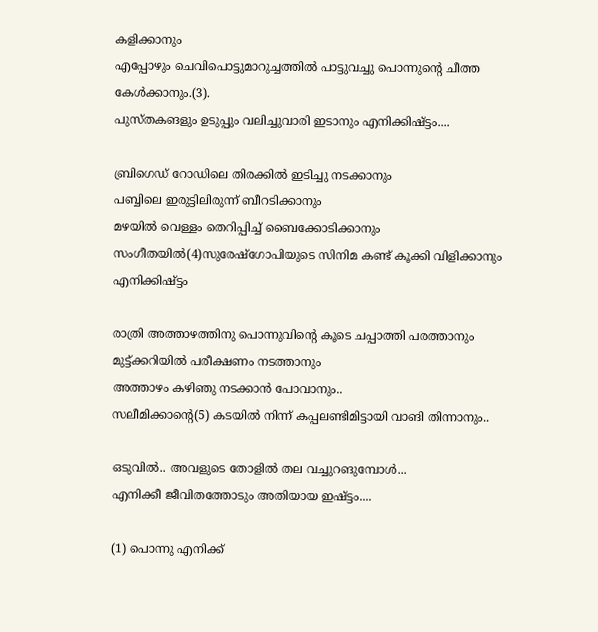കളിക്കാനും
എപ്പോഴും ചെവിപൊട്ടുമാറുച്ചത്തില്‍ പാട്ടുവച്ചു പൊന്നുന്റെ ചീത്ത കേള്‍ക്കാനും.(3).
പുസ്തകങളും ഉടുപ്പും വലിച്ചുവാരി ഇടാനും എനിക്കിഷ്ട്ടം....

ബ്രിഗെഡ് റോഡിലെ തിരക്കില്‍ ഇടിച്ചു നടക്കാനും
പബ്ബിലെ ഇരുട്ടിലിരുന്ന് ബീറടിക്കാനും
മഴയില്‍ വെള്ളം തെറിപ്പിച്ച് ബൈക്കോടിക്കാനും
സംഗീതയില്‍(4)സുരേഷ്‌ഗോപിയുടെ സിനിമ കണ്ട് കൂക്കി വിളിക്കാനും എനിക്കിഷ്ട്ടം

രാത്രി അത്താഴത്തിനു പൊന്നുവിന്റെ കൂടെ ചപ്പാത്തി പരത്താനും
മുട്ട്ക്കറിയില്‍ പരീക്ഷണം നടത്താനും
അത്താഴം കഴിഞു നടക്കാന്‍ പോവാനും..
സലീമിക്കാന്റെ(5) കടയില്‍ നിന്ന് കപ്പലണ്ടിമിട്ടായി വാങി തിന്നാനും..

ഒടുവില്‍.. അവളുടെ തോളില്‍ തല വച്ചുറങുമ്പോള്‍...
എനിക്കീ ജീവിതത്തോടും അതിയായ ഇഷ്ട്ടം....

(1) പൊന്നു എനിക്ക്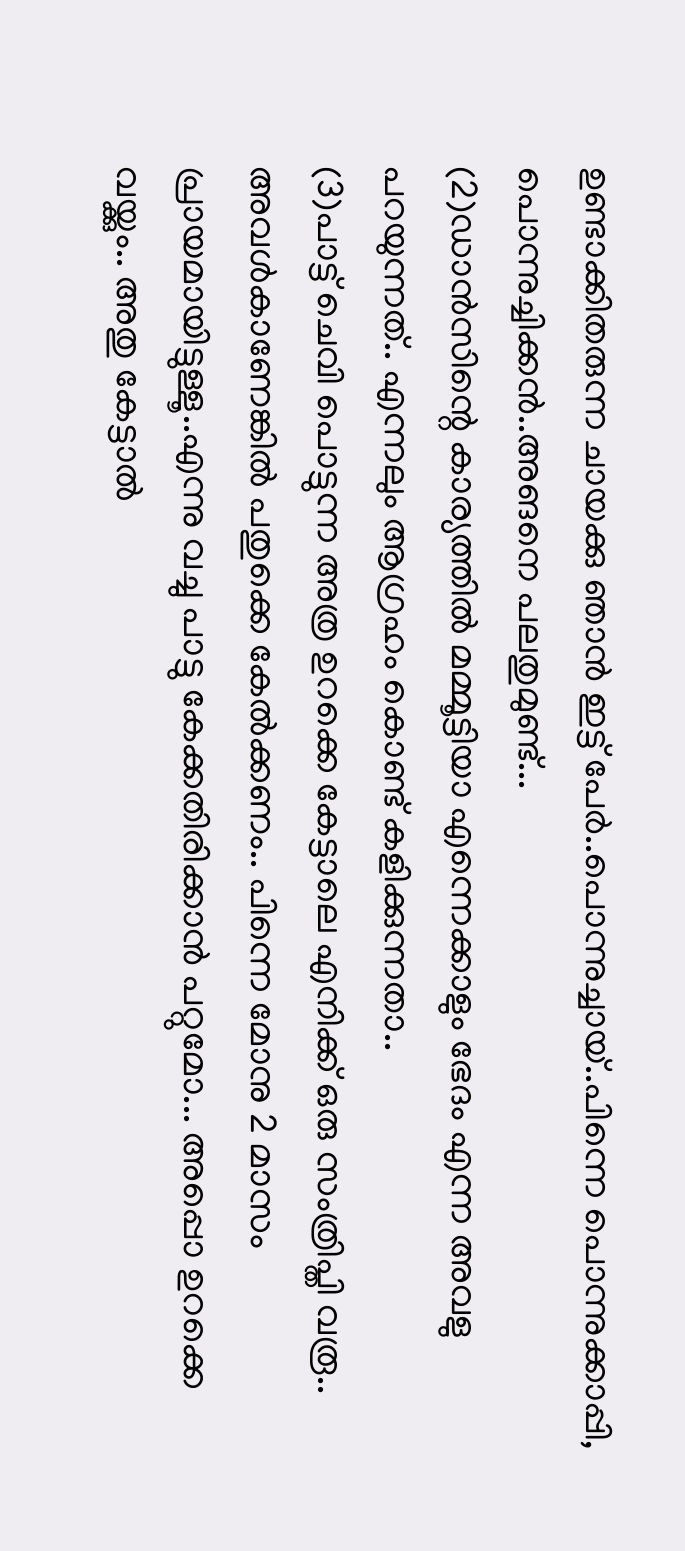ഉണ്ടാക്കിതരുന്ന ചായക്കു ഞാന്‍ ഇട്ട് പേര്‍..പൊന്നുച്ചായ്..പിന്നെ പൊന്നുക്കാപ്പി, പൊന്നുച്ചിക്കന്‍..അങനെ പലതുമുണ്ട്...
(2)ഡാന്‍സിന്റെ കാര്യത്തില്‍ മമ്മൂട്ടിയാ എന്നെക്കാളും ഭേദം എന്ന അവളു പറയുന്നത്.. എന്നലും ആഗ്രഹം കൊണ്ട് കളിക്കുന്നതാ..
(3)പാട്ട് ചെവി പൊട്ടുന്ന അത്ര ഉറക്കെ കേട്ടാലെ എനിക്ക് ഒരു സംത്രിപ്തി വരൂ.. അവള്‍കാണേങ്കില്‍ പതുക്കെ കേല്‍ക്കണം.. പിന്നെ മോനു 2 മാസം പ്രായമായിട്ടുള്ളൂ..എന്നു വച്ചു പാട്ടു കേക്കതിരിക്കാന്‍ പറ്റുമോ... അപ്പൊ ഉറക്കെ വയ്ക്കും.. അതു കേട്ടാല്‍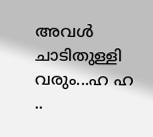അവള്‍ ചാടിതുള്ളി വരും...ഹ ഹ ..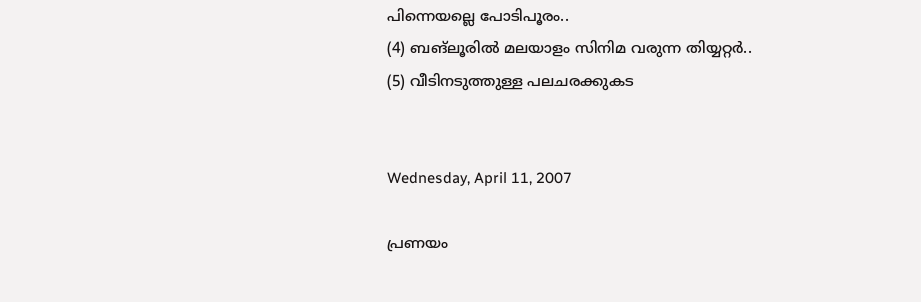പിന്നെയല്ലെ പോടിപൂരം..
(4) ബങ്ലൂരില്‍ മലയാളം സിനിമ വരുന്ന തിയ്യറ്റര്‍..
(5) വീടിനടുത്തുള്ള പലചരക്കുകട


Wednesday, April 11, 2007

പ്രണയം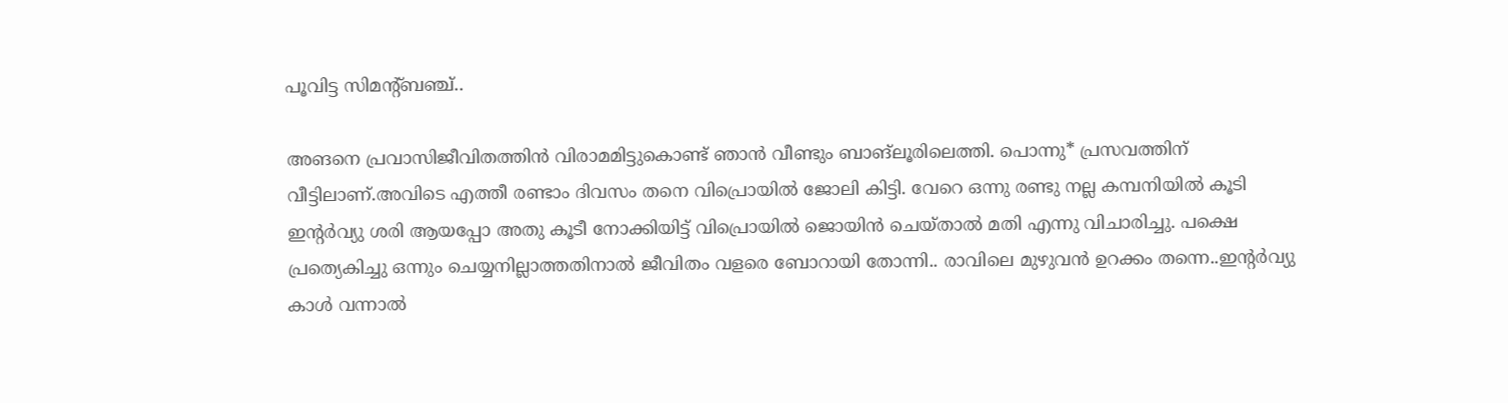പൂവിട്ട സിമന്റ്ബഞ്ച്..

അങനെ പ്രവാസിജീവിതത്തിന്‍ വിരാമമിട്ടുകൊണ്ട് ഞാന്‍ വീണ്ടും ബാങ്ലൂരിലെത്തി. പൊന്നു* പ്രസവത്തിന് വീട്ടിലാണ്.അവിടെ എത്തീ രണ്ടാം ദിവസം തനെ വിപ്രൊയില്‍ ജോലി കിട്ടി. വേറെ ഒന്നു രണ്ടു നല്ല കമ്പനിയില്‍ കൂടി ഇന്റര്‍വ്യു ശരി ആയപ്പോ അതു കൂടീ നോക്കിയിട്ട് വിപ്രൊയില്‍ ജൊയിന്‍ ചെയ്താല്‍ മതി എന്നു വിചാരിച്ചു. പക്ഷെ പ്രത്യെകിച്ചു ഒന്നും ചെയ്യനില്ലാത്തതിനാല്‍ ജീവിതം വളരെ ബോറായി തോന്നി.. രാവിലെ മുഴുവന്‍ ഉറക്കം തന്നെ..ഇന്റര്‍വ്യു കാള്‍ വന്നാല്‍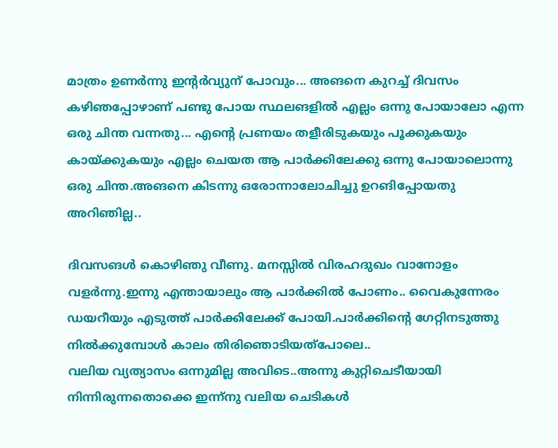മാത്രം ഉണര്‍ന്നു ഇന്റര്‍വ്യുന് പോവും... അങനെ കുറച്ച് ദിവസം കഴിഞപ്പോഴാണ് പണ്ടു പോയ സ്ഥലങളില്‍ എല്ലം ഒന്നു പോയാലോ എന്ന ഒരു ചിന്ത വന്നതു... എന്റെ പ്രണയം തളീരിടുകയും പൂക്കുകയും കായ്ക്കുകയും എല്ലം ചെയത ആ പാര്‍ക്കിലേക്കു ഒന്നു പോയാലൊന്നു ഒരു ചിന്ത.അങനെ കിടന്നു ഒരോന്നാലോചിച്ചു ഉറങിപ്പോയതു അറിഞില്ല..

ദിവസങള്‍ കൊഴിഞു വീണു. മനസ്സില്‍ വിരഹദുഖം വാനോളം വളര്‍ന്നു.ഇന്നു എന്തായാലും ആ പാര്‍ക്കില്‍ പോണം.. വൈകുന്നേരം ഡയറീയും എടുത്ത് പാര്‍ക്കിലേക്ക് പോയി.പാര്‍ക്കിന്റെ ഗേറ്റിനടുത്തു നില്‍ക്കുമ്പോള്‍ കാലം തിരിഞൊടിയത്പോലെ..
വലിയ വ്യത്യാസം ഒന്നുമില്ല അവിടെ..അന്നു കുറ്റിചെടീയായി നിന്നിരുന്നതൊക്കെ ഇന്ന്നു വലിയ ചെടികള്‍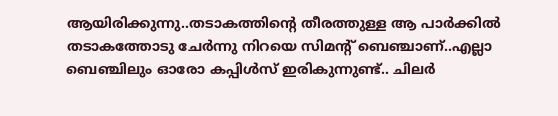ആയിരിക്കുന്നു..തടാകത്തിന്റെ തീരത്തുള്ള ആ പാര്‍ക്കില്‍ തടാകത്തോടു ചേര്‍ന്നു നിറയെ സിമന്റ് ബെഞ്ചാണ്..എല്ലാ ബെഞ്ചിലും ഓരോ കപ്പിള്‍സ് ഇരികുന്നുണ്ട്.. ചിലര്‍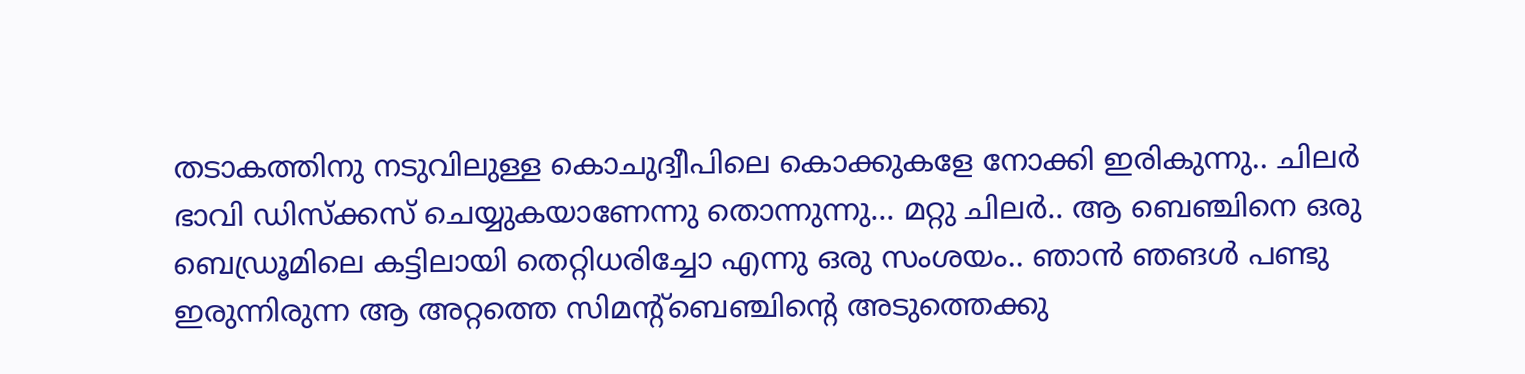തടാകത്തിനു നടുവിലുള്ള കൊചുദ്വീപിലെ കൊക്കുകളേ നോക്കി ഇരികുന്നു.. ചിലര്‍ ഭാവി ഡിസ്ക്കസ് ചെയ്യുകയാണേന്നു തൊന്നുന്നു... മറ്റു ചിലര്‍.. ആ ബെഞ്ചിനെ ഒരു ബെഡ്രൂമിലെ കട്ടിലായി തെറ്റിധരിച്ചോ എന്നു ഒരു സംശയം.. ഞാന്‍ ഞങള്‍ പണ്ടു ഇരുന്നിരുന്ന ആ അറ്റത്തെ സിമന്റ്ബെഞ്ചിന്റെ അടുത്തെക്കു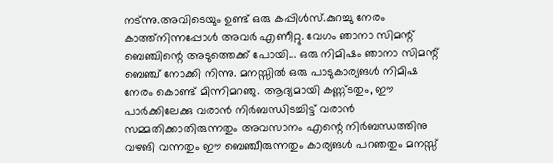നട്ന്നു.അവിടെയും ഉണ്ട് ഒരു കപ്പിള്‍സ്.കുറച്ചു നേരം കാത്ത്നിന്നപ്പോള്‍ അവര്‍ എണീറ്റു. വേഗം ഞാനാ സിമന്റ് ബെഞ്ചിന്റെ അടുത്തെക്ക് പോയി... ഒരു നിമിഷം ഞാനാ സിമന്റ് ബെഞ്ച് നോക്കി നിന്നു. മനസ്സില്‍ ഒരു പാടുകാര്യങള്‍ നിമിഷ നേരം കൊണ്ട് മിന്നിമറഞു. ആദ്യമായി കണ്ണ്ടതും, ഈ പാര്‍ക്കിലേക്കു വരാന്‍ നിര്‍ബന്ധിടച്ചിട്ട് വരാന്‍ സമ്മതിക്കാതിരുന്നതും അവസാനം എന്റെ നിര്‍ബന്ധത്തിനു വഴങി വന്നതും ഈ ബെഞ്ചീരുന്നതും കാര്യങള്‍ പറഞതും മനസ്സ്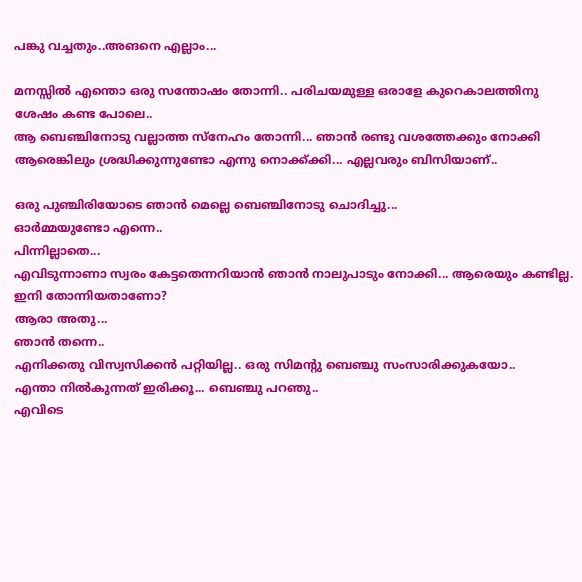പങ്കു വച്ചതും..അങനെ എല്ലാം...

മനസ്സില്‍ എന്തൊ ഒരു സന്തോഷം തോന്നി.. പരിചയമുള്ള ഒരാളേ കുറെകാലത്തിനു ശേഷം കണ്ട പോലെ..
ആ ബെഞ്ചിനോടു വല്ലാത്ത സ്നേഹം തോന്നി... ഞാന്‍ രണ്ടു വശത്തേക്കും നോക്കി ആരെങ്കിലും ശ്രദ്ധിക്കുന്നുണ്ടോ എന്നു നൊക്ക്ക്കി... എല്ലവരും ബിസിയാണ്..

ഒരു പുഞ്ചിരിയോടെ ഞാന്‍ മെല്ലെ ബെഞ്ചിനോടു ചൊദിച്ചു...
ഓര്‍മ്മയുണ്ടോ എന്നെ..
പിന്നില്ലാതെ...
എവിടുന്നാണാ സ്വരം കേട്ടതെന്നറിയാന്‍ ഞാന്‍ നാലുപാടും നോക്കി... ആരെയും കണ്ടില്ല. ഇനി തോന്നിയതാണോ?
ആരാ അതു...
ഞാന്‍ തന്നെ..
എനിക്കതു വിസ്വസിക്കന്‍ പറ്റിയില്ല.. ഒരു സിമന്റു ബെഞ്ചു സംസാരിക്കുകയോ..
എന്താ നില്‍കുന്നത് ഇരിക്കൂ... ബെഞ്ചു പറഞു..
എവിടെ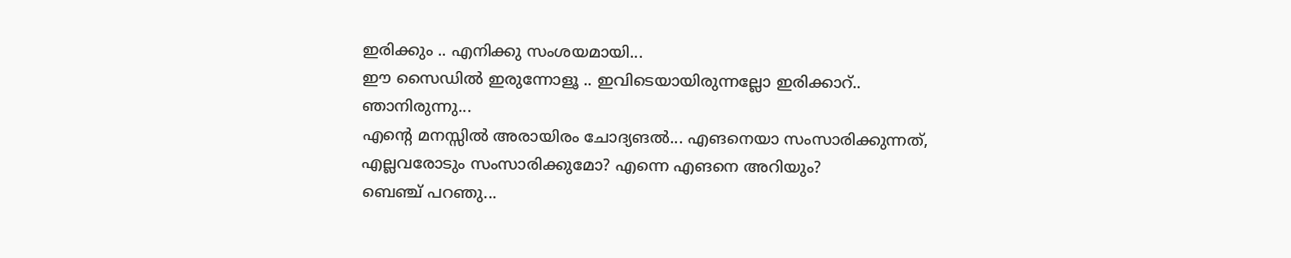ഇരിക്കും .. എനിക്കു സംശയമായി...
ഈ സൈഡില്‍ ഇരുന്നോളൂ .. ഇവിടെയായിരുന്നല്ലോ ഇരിക്കാറ്..
ഞാനിരുന്നു...
എന്റെ മനസ്സില്‍ അരായിരം ചോദ്യങല്‍... എങനെയാ സംസാരിക്കുന്നത്, എല്ലവരോടും സംസാരിക്കുമോ? എന്നെ എങനെ അറിയും?
ബെഞ്ച് പറഞു...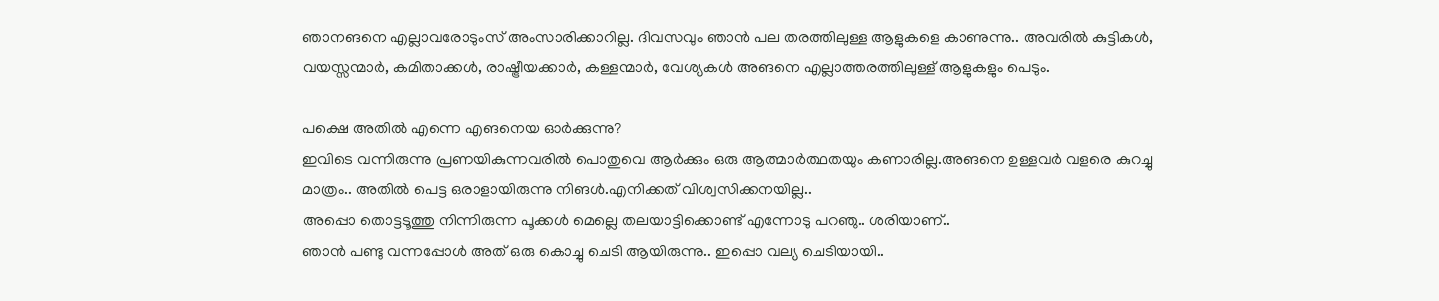ഞാനങനെ എല്ലാവരോടുംസ് അംസാരിക്കാറില്ല. ദിവസവും ഞാന്‍ പല തരത്തിലുള്ള ആളുകളെ കാണുന്നു.. അവരില്‍ കുട്ടികള്‍, വയസ്സന്മാര്‍, കമിതാക്കള്‍, രാഷ്ട്രീയക്കാര്‍, കള്ളന്മാര്‍, വേശ്യകള്‍ അങനെ എല്ലാത്തരത്തിലുള്ള് ആളുകളും പെടും.

പക്ഷെ അതില്‍ എന്നെ എങനെയ ഓര്‍ക്കുന്നു?
ഇവിടെ വന്നിരുന്നു പ്രണയികുന്നവരില്‍ പൊതുവെ ആര്‍ക്കും ഒരു ആത്മാര്‍ത്ഥതയും കണാരില്ല.അങനെ ഉള്ളവര്‍ വളരെ കുറച്ചു മാത്രം.. അതില്‍ പെട്ട ഒരാളായിരുന്നു നിങള്‍.എനിക്കത് വിശ്വസിക്കനയില്ല..
അപ്പൊ തൊട്ടടൂത്തു നിന്നിരുന്ന പൂക്കള്‍ മെല്ലെ തലയാട്ടിക്കൊണ്ട് എന്നോടു പറഞു.. ശരിയാണ്..
ഞാന്‍ പണ്ടു വന്നപ്പോള്‍ അത് ഒരു കൊച്ചു ചെടി ആയിരുന്നു.. ഇപ്പൊ വല്യ ചെടിയായി..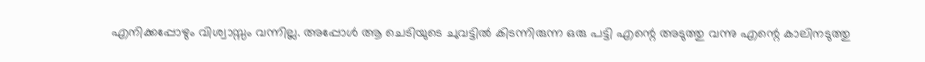എനിക്കപ്പോഴും വിശ്വാ‍സ്സം വന്നില്ല. അപ്പോള്‍ ആ ചെടിയുടെ ചുവട്ടില്‍ കിടന്നിരുന്ന ഒരു പട്ടി എന്റെ അടുത്തു വന്നു എന്റെ കാലിനടുത്തു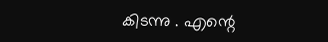കിടന്നു . എന്റെ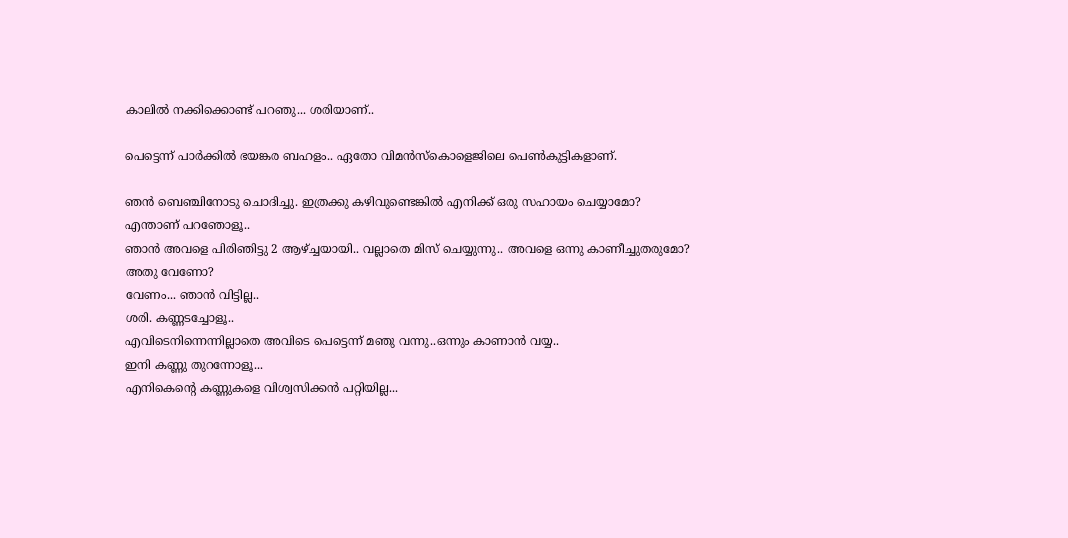കാലില്‍ നക്കിക്കൊണ്ട് പറഞു... ശരിയാണ്..

പെട്ടെന്ന് പാര്‍ക്കില്‍ ഭയങ്കര ബഹളം.. ഏതോ വിമന്‍സ്കൊളെജിലെ പെണ്‍കുട്ടികളാണ്.

ഞന്‍ ബെഞ്ചിനോടു ചൊദിച്ചു. ഇത്രക്കു കഴിവുണ്ടെങ്കില്‍ എനിക്ക് ഒരു സഹായം ചെയ്യാമോ?
എന്താണ് പറഞോളൂ..
ഞാന്‍ അവളെ പിരിഞിട്ടു 2 ആഴ്ച്ചയായി.. വല്ലാതെ മിസ് ചെയ്യുന്നു.. അവളെ ഒന്നു കാണീച്ചുതരുമോ?
അതു വേണോ?
വേണം... ഞാന്‍ വിട്ടില്ല..
ശരി. കണ്ണടച്ചോളൂ..
എവിടെനിന്നെന്നില്ലാതെ അവിടെ പെട്ടെന്ന് മഞു വന്നു..ഒന്നും കാണാന്‍ വയ്യ..
ഇനി കണ്ണു തുറന്നോളൂ...
എനികെന്റെ കണ്ണുകളെ വിശ്വസിക്കന്‍ പറ്റിയില്ല...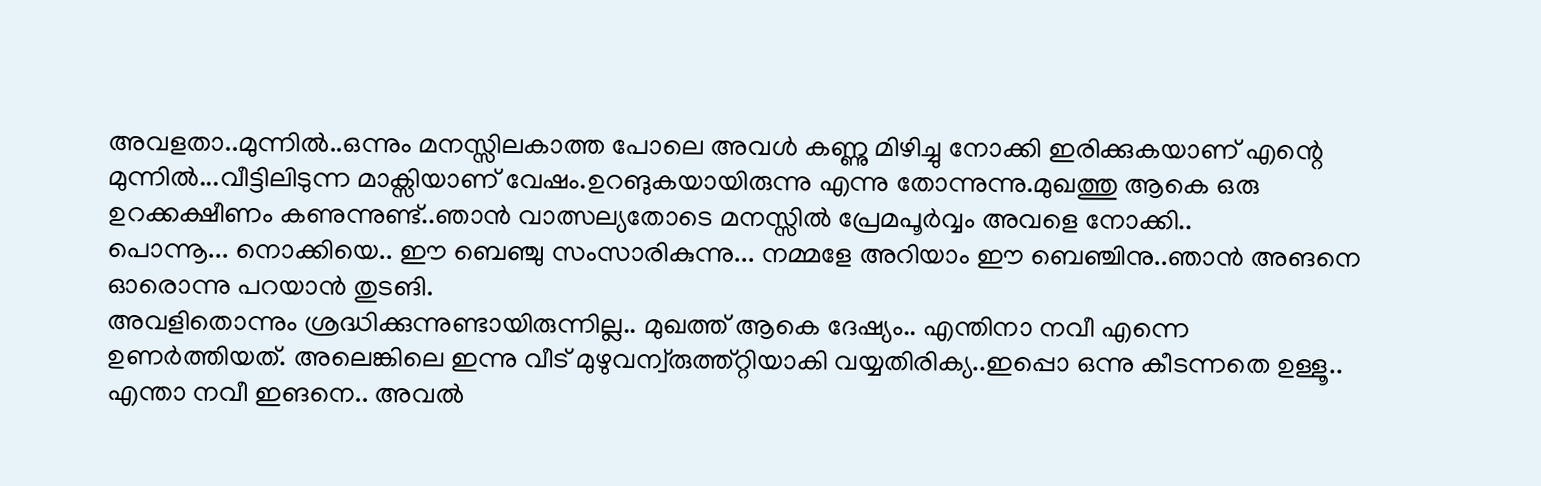അവളതാ..മുന്നില്‍..ഒന്നും മനസ്സിലകാത്ത പോലെ അവള്‍‍ കണ്ണു മിഴിച്ചു നോക്കി ഇരിക്കുകയാണ് എന്റെ മുന്നില്‍...വീട്ടിലിടുന്ന മാക്സിയാണ് വേഷം.ഉറങുകയായിരുന്നു എന്നു തോന്നുന്നു.മുഖത്തു ആകെ ഒരു ഉറക്കക്ഷീണം കണുന്നുണ്ട്..ഞാന്‍ വാത്സല്യതോടെ മനസ്സില്‍ പ്രേമപൂര്‍വ്വം അവളെ നോക്കി..
പൊന്നൂ... നൊക്കിയെ.. ഈ ബെഞ്ചു സംസാരികുന്നു... നമ്മളേ അറിയാം ഈ ബെഞ്ചിനു..ഞാന്‍ അങനെ ഓരൊന്നു പറയാന്‍ തുടങി.
അവളിതൊന്നും ശ്രദ്ധിക്കുന്നുണ്ടായിരുന്നില്ല.. മുഖത്ത് ആകെ ദേഷ്യം.. എന്തിനാ നവീ എന്നെ ഉണര്‍ത്തിയത്. അലെങ്കിലെ ഇന്നു വീട് മുഴുവന്വ്രുത്ത്റ്റിയാകി വയ്യതിരിക്യ..ഇപ്പൊ ഒന്നു കീടന്നതെ ഉള്ളൂ.. എന്താ നവീ ഇങനെ.. അവല്‍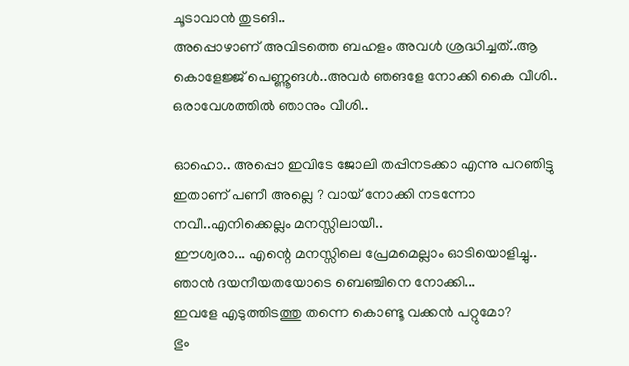ചൂടാവാന്‍ തുടങി..
അപ്പൊഴാണ്‌ അവിടത്തെ ബഹളം അവള്‍ ശ്രദ്ധിച്ചത്..ആ കൊളേജ്ജ് പെണ്ണൂങള്‍..അവര്‍ ഞങളേ നോക്കി കൈ വീശി.. ഒരാവേശത്തില്‍ ഞാനും വീശി..

ഓഹൊ.. അപ്പൊ ഇവിടേ ജോലി തപ്പിനടക്കാ എന്നു പറഞിട്ടു ഇതാണ് പണീ അല്ലെ ? വായ് നോക്കി നടന്നോ നവീ..എനിക്കെല്ലം മനസ്സിലായീ..
ഈശ്വരാ... എന്റെ മനസ്സിലെ പ്രേമമെല്ലാം ഓടിയൊളിച്ചു..
ഞാന്‍ ദയനീയതയോടെ ബെഞ്ചിനെ നോക്കി...
ഇവളേ എടുത്തിടത്തു തന്നെ കൊണ്ടൂ വക്കന്‍ പറ്റുമോ?
ഭും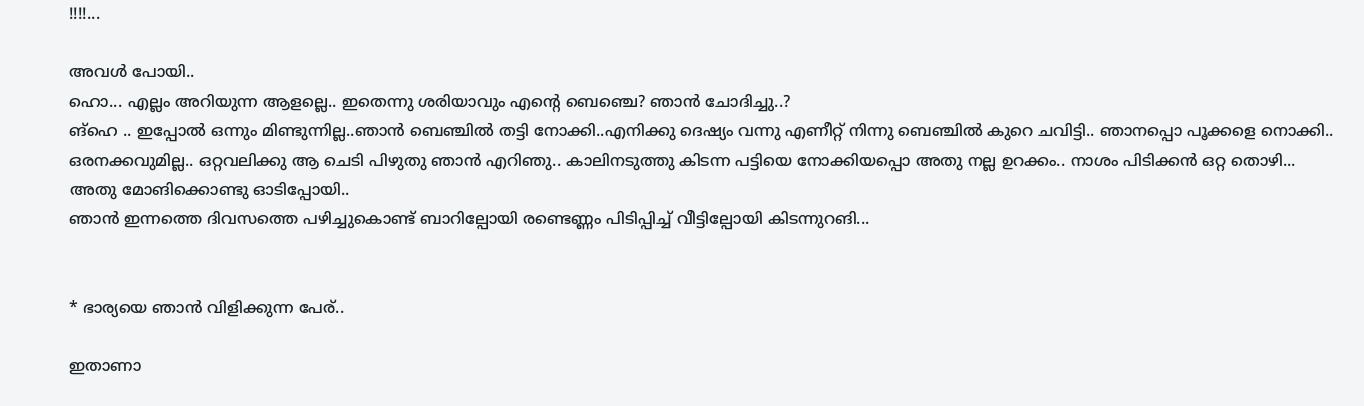!!!!...

അവള്‍ പോയി..
ഹൊ... എല്ലം അറിയുന്ന ആളല്ലെ.. ഇതെന്നു ശരിയാവും എന്റെ ബെഞ്ചെ? ഞാന്‍ ചോദിച്ചു..?
ങ്ഹെ .. ഇപ്പോല്‍ ഒന്നും മിണ്ടുന്നില്ല..ഞാന്‍ ബെഞ്ചില്‍ തട്ടി നോക്കി..എനിക്കു ദെഷ്യം വന്നു എണീറ്റ് നിന്നു ബെഞ്ചില്‍ കുറെ ചവിട്ടി.. ഞാനപ്പൊ പൂക്കളെ നൊക്കി.. ഒരനക്കവുമില്ല.. ഒറ്റവലിക്കു ആ ചെടി പിഴുതു ഞാന്‍ എറിഞു.. കാലിനടുത്തു കിടന്ന പട്ടിയെ നോക്കിയപ്പൊ അതു നല്ല ഉറക്കം.. നാശം പിടിക്കന്‍ ഒറ്റ തൊഴി... അതു മോങിക്കൊണ്ടു ഓടിപ്പോയി..
ഞാന്‍ ഇന്നത്തെ ദിവസത്തെ പഴിച്ചുകൊണ്ട് ബാറില്പോയി രണ്ടെണ്ണം പിടിപ്പിച്ച് വീട്ടില്പോയി കിടന്നുറങി...


* ഭാര്യയെ ഞാന്‍ വിളിക്കുന്ന പേര്..

ഇതാണാ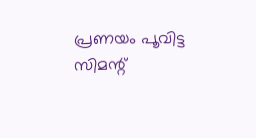പ്രണയം പൂവിട്ട സിമന്റ്‌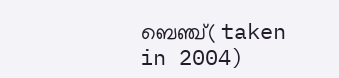ബെഞ്ച്‌( taken in 2004)